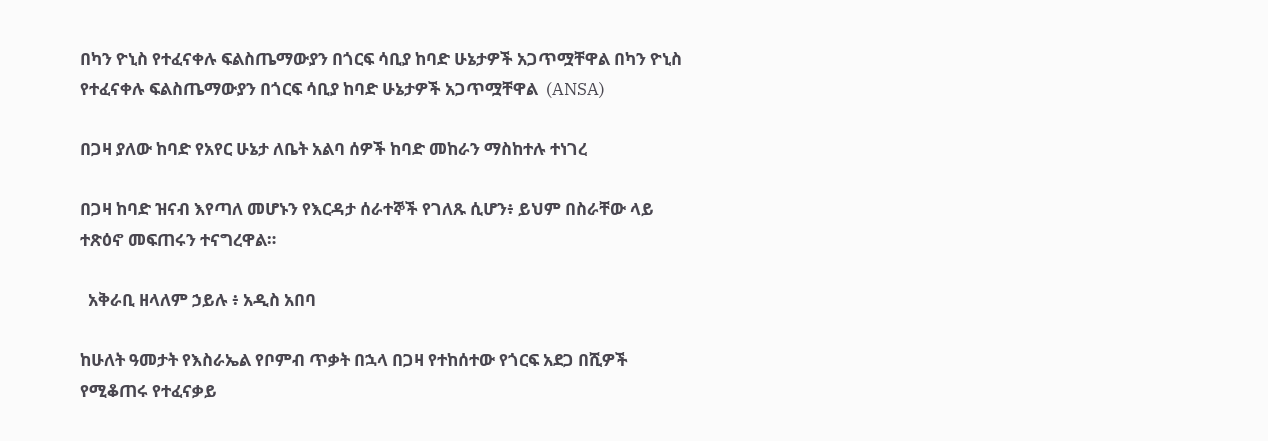በካን ዮኒስ የተፈናቀሉ ፍልስጤማውያን በጎርፍ ሳቢያ ከባድ ሁኔታዎች አጋጥሟቸዋል በካን ዮኒስ የተፈናቀሉ ፍልስጤማውያን በጎርፍ ሳቢያ ከባድ ሁኔታዎች አጋጥሟቸዋል  (ANSA)

በጋዛ ያለው ከባድ የአየር ሁኔታ ለቤት አልባ ሰዎች ከባድ መከራን ማስከተሉ ተነገረ

በጋዛ ከባድ ዝናብ እየጣለ መሆኑን የእርዳታ ሰራተኞች የገለጹ ሲሆን፥ ይህም በስራቸው ላይ ተጽዕኖ መፍጠሩን ተናግረዋል።

  አቅራቢ ዘላለም ኃይሉ ፥ አዲስ አበባ

ከሁለት ዓመታት የእስራኤል የቦምብ ጥቃት በኋላ በጋዛ የተከሰተው የጎርፍ አደጋ በሺዎች የሚቆጠሩ የተፈናቃይ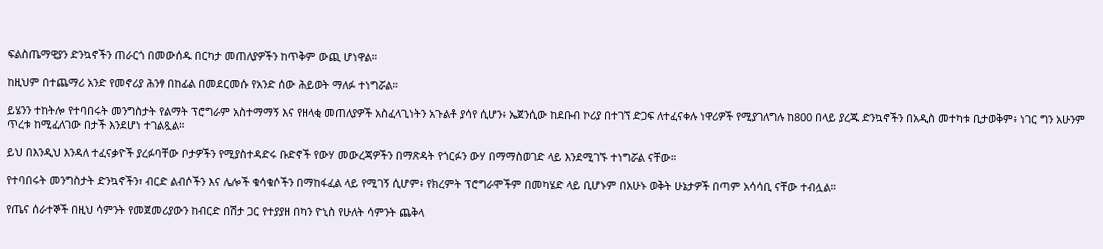ፍልስጤማዊያን ድንኳኖችን ጠራርጎ በመውሰዱ በርካታ መጠለያዎችን ከጥቅም ውጪ ሆነዋል።

ከዚህም በተጨማሪ አንድ የመኖሪያ ሕንፃ በከፊል በመደርመሱ የአንድ ሰው ሕይወት ማለፉ ተነግሯል።

ይሄንን ተከትሎ የተባበሩት መንግስታት የልማት ፕሮግራም አስተማማኝ እና የዘላቂ መጠለያዎች አስፈላጊነትን አጉልቶ ያሳየ ሲሆን፥ ኤጀንሲው ከደቡብ ኮሪያ በተገኘ ድጋፍ ለተፈናቀሉ ነዋሪዎች የሚያገለግሉ ከ800 በላይ ያረጁ ድንኳኖችን በአዲስ መተካቱ ቢታወቅም፥ ነገር ግን አሁንም ጥረቱ ከሚፈለገው በታች እንደሆነ ተገልጿል።

ይህ በእንዲህ እንዳለ ተፈናቃዮች ያረፉባቸው ቦታዎችን የሚያስተዳድሩ ቡድኖች የውሃ መውረጃዎችን በማጽዳት የጎርፉን ውሃ በማማስወገድ ላይ እንደሚገኙ ተነግሯል ናቸው።

የተባበሩት መንግስታት ድንኳኖችን፣ ብርድ ልብሶችን እና ሌሎች ቁሳቁሶችን በማከፋፈል ላይ የሚገኝ ሲሆም፥ የክረምት ፕሮግራሞችም በመካሄድ ላይ ቢሆኑም በአሁኑ ወቅት ሁኔታዎች በጣም አሳሳቢ ናቸው ተብሏል።

የጤና ሰራተኞች በዚህ ሳምንት የመጀመሪያውን ከብርድ በሽታ ጋር የተያያዘ በካን ዮኒስ የሁለት ሳምንት ጨቅላ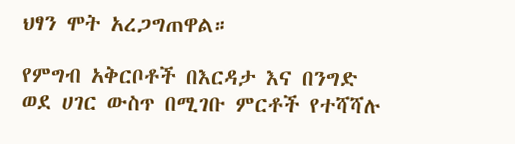ህፃን ሞት አረጋግጠዋል።

የምግብ አቅርቦቶች በእርዳታ እና በንግድ ወደ ሀገር ውስጥ በሚገቡ ምርቶች የተሻሻሉ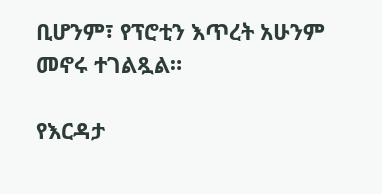ቢሆንም፣ የፕሮቲን እጥረት አሁንም መኖሩ ተገልጿል።

የእርዳታ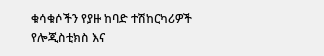ቁሳቁሶችን የያዙ ከባድ ተሽከርካሪዎች የሎጂስቲክስ እና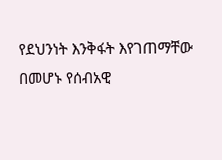የደህንነት እንቅፋት እየገጠማቸው በመሆኑ የሰብአዊ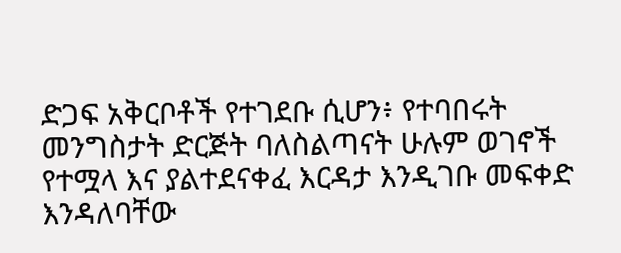ድጋፍ አቅርቦቶች የተገደቡ ሲሆን፥ የተባበሩት መንግስታት ድርጅት ባለስልጣናት ሁሉም ወገኖች የተሟላ እና ያልተደናቀፈ እርዳታ እንዲገቡ መፍቀድ እንዳለባቸው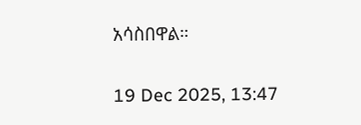አሳስበዋል።

19 Dec 2025, 13:47